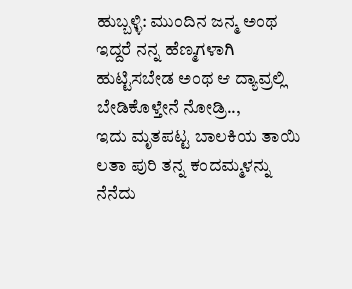ಹುಬ್ಬಳ್ಳಿ: ಮುಂದಿನ ಜನ್ಮ ಅಂಥ ಇದ್ದರೆ ನನ್ನ ಹೆಣ್ಮಗಳಾಗಿ ಹುಟ್ಟಿಸಬೇಡ ಅಂಥ ಆ ದ್ಯಾವ್ರಲ್ಲಿ ಬೇಡಿಕೊಳ್ತೇನೆ ನೋಡ್ರಿ..,
ಇದು ಮೃತಪಟ್ಟ ಬಾಲಕಿಯ ತಾಯಿ ಲತಾ ಪುರಿ ತನ್ನ ಕಂದಮ್ಮಳನ್ನು ನೆನೆದು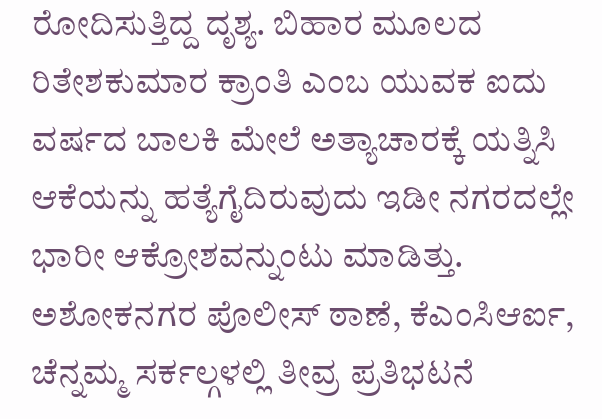ರೋದಿಸುತ್ತಿದ್ದ ದೃಶ್ಯ. ಬಿಹಾರ ಮೂಲದ ರಿತೇಶಕುಮಾರ ಕ್ರಾಂತಿ ಎಂಬ ಯುವಕ ಐದು ವರ್ಷದ ಬಾಲಕಿ ಮೇಲೆ ಅತ್ಯಾಚಾರಕ್ಕೆ ಯತ್ನಿಸಿ ಆಕೆಯನ್ನು ಹತ್ಯೆಗೈದಿರುವುದು ಇಡೀ ನಗರದಲ್ಲೇ ಭಾರೀ ಆಕ್ರೋಶವನ್ನುಂಟು ಮಾಡಿತ್ತು.
ಅಶೋಕನಗರ ಪೊಲೀಸ್ ಠಾಣೆ, ಕೆಎಂಸಿಆರ್ಐ, ಚೆನ್ನಮ್ಮ ಸರ್ಕಲ್ಗಳಲ್ಲಿ ತೀವ್ರ ಪ್ರತಿಭಟನೆ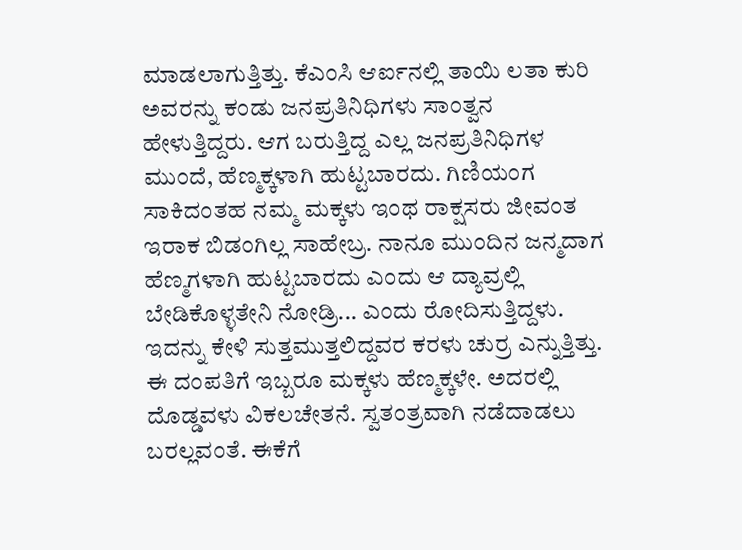ಮಾಡಲಾಗುತ್ತಿತ್ತು. ಕೆಎಂಸಿ ಆರ್ಐನಲ್ಲಿ ತಾಯಿ ಲತಾ ಕುರಿ ಅವರನ್ನು ಕಂಡು ಜನಪ್ರತಿನಿಧಿಗಳು ಸಾಂತ್ವನ ಹೇಳುತ್ತಿದ್ದರು. ಆಗ ಬರುತ್ತಿದ್ದ ಎಲ್ಲ ಜನಪ್ರತಿನಿಧಿಗಳ ಮುಂದೆ, ಹೆಣ್ಮಕ್ಕಳಾಗಿ ಹುಟ್ಟಬಾರದು. ಗಿಣಿಯಂಗ ಸಾಕಿದಂತಹ ನಮ್ಮ ಮಕ್ಕಳು ಇಂಥ ರಾಕ್ಷಸರು ಜೀವಂತ ಇರಾಕ ಬಿಡಂಗಿಲ್ಲ ಸಾಹೇಬ್ರ. ನಾನೂ ಮುಂದಿನ ಜನ್ಮದಾಗ ಹೆಣ್ಮಗಳಾಗಿ ಹುಟ್ಟಬಾರದು ಎಂದು ಆ ದ್ಯಾವ್ರಲ್ಲಿ ಬೇಡಿಕೊಳ್ಳತೇನಿ ನೋಡ್ರಿ... ಎಂದು ರೋದಿಸುತ್ತಿದ್ದಳು. ಇದನ್ನು ಕೇಳಿ ಸುತ್ತಮುತ್ತಲಿದ್ದವರ ಕರಳು ಚುರ್ರ ಎನ್ನುತ್ತಿತ್ತು. ಈ ದಂಪತಿಗೆ ಇಬ್ಬರೂ ಮಕ್ಕಳು ಹೆಣ್ಮಕ್ಕಳೇ. ಅದರಲ್ಲಿ ದೊಡ್ಡವಳು ವಿಕಲಚೇತನೆ. ಸ್ವತಂತ್ರವಾಗಿ ನಡೆದಾಡಲು ಬರಲ್ಲವಂತೆ. ಈಕೆಗೆ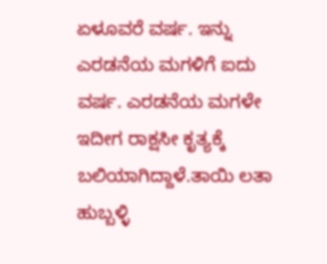ಏಳೂವರೆ ವರ್ಷ. ಇನ್ನು ಎರಡನೆಯ ಮಗಳಿಗೆ ಐದು ವರ್ಷ. ಎರಡನೆಯ ಮಗಳೇ ಇದೀಗ ರಾಕ್ಷಸೀ ಕೃತ್ಯಕ್ಕೆ ಬಲಿಯಾಗಿದ್ದಾಳೆ.ತಾಯಿ ಲತಾ ಹುಬ್ಬಳ್ಳಿ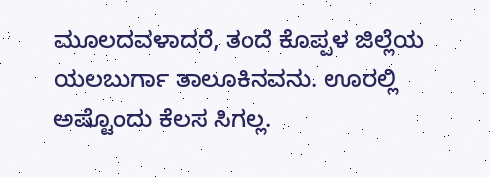ಮೂಲದವಳಾದರೆ, ತಂದೆ ಕೊಪ್ಪಳ ಜಿಲ್ಲೆಯ ಯಲಬುರ್ಗಾ ತಾಲೂಕಿನವನು. ಊರಲ್ಲಿ ಅಷ್ಟೊಂದು ಕೆಲಸ ಸಿಗಲ್ಲ.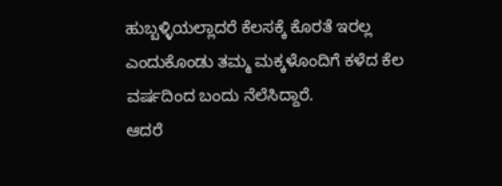ಹುಬ್ಬಳ್ಳಿಯಲ್ಲಾದರೆ ಕೆಲಸಕ್ಕೆ ಕೊರತೆ ಇರಲ್ಲ ಎಂದುಕೊಂಡು ತಮ್ಮ ಮಕ್ಕಳೊಂದಿಗೆ ಕಳೆದ ಕೆಲ ವರ್ಷದಿಂದ ಬಂದು ನೆಲೆಸಿದ್ದಾರೆ.
ಆದರೆ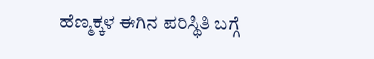ಹೆಣ್ಮಕ್ಕಳ ಈಗಿನ ಪರಿಸ್ಥಿತಿ ಬಗ್ಗೆ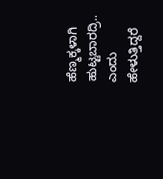ಹೆಣ್ಮಕ್ಕಳಾಗಿ ಹುಟ್ಟಬಾರದ್ರಿ.. ಎಂದು ಹೇಳುತ್ತಿದ್ದರೆ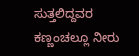ಸುತ್ತಲಿದ್ದವರ ಕಣ್ಣಂಚಲ್ಲೂ ನೀರು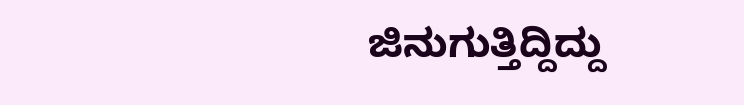ಜಿನುಗುತ್ತಿದ್ದಿದ್ದು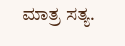ಮಾತ್ರ ಸತ್ಯ.